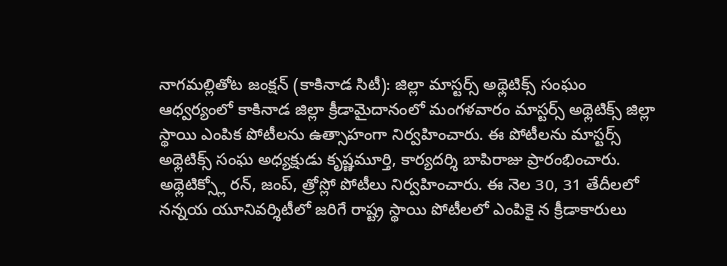నాగమల్లితోట జంక్షన్ (కాకినాడ సిటీ): జిల్లా మాస్టర్స్ అథ్లెటిక్స్ సంఘం ఆధ్వర్యంలో కాకినాడ జిల్లా క్రీడామైదానంలో మంగళవారం మాస్టర్స్ అథ్లెటిక్స్ జిల్లా స్థాయి ఎంపిక పోటీలను ఉత్సాహంగా నిర్వహించారు. ఈ పోటీలను మాస్టర్స్ అథ్లెటిక్స్ సంఘ అధ్యక్షుడు కృష్ణమూర్తి, కార్యదర్శి బాపిరాజు ప్రారంభించారు. అథ్లెటిక్స్లో రన్, జంప్, త్రోస్లో పోటీలు నిర్వహించారు. ఈ నెల 30, 31 తేదీలలో నన్నయ యూనివర్శిటీలో జరిగే రాష్ట్ర స్థాయి పోటీలలో ఎంపికై న క్రీడాకారులు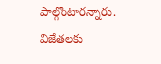పాల్గొంటారన్నారు. విజేతలకు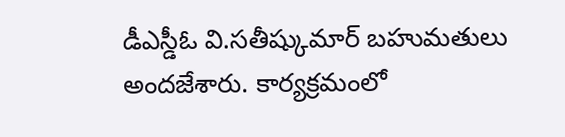డీఎస్డీఓ వి.సతీష్కుమార్ బహుమతులు అందజేశారు. కార్యక్రమంలో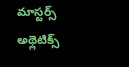మాస్టర్స్ అథ్లెటిక్స్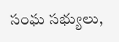సంఘ సభ్యులు,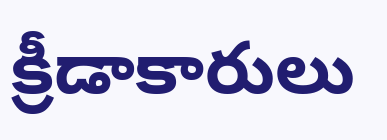క్రీడాకారులు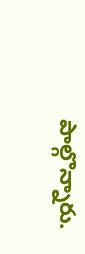పాల్గొన్నారు.